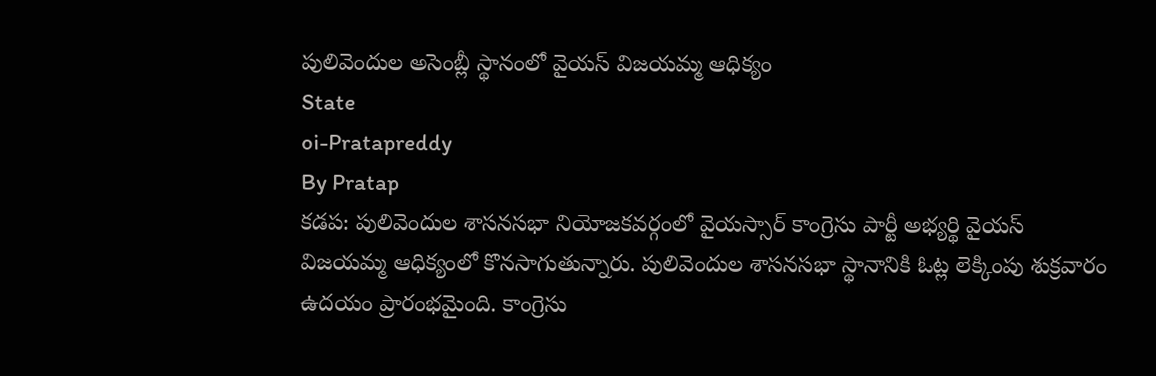పులివెందుల అసెంబ్లీ స్థానంలో వైయస్ విజయమ్మ ఆధిక్యం
State
oi-Pratapreddy
By Pratap
కడప: పులివెందుల శాసనసభా నియోజకవర్గంలో వైయస్సార్ కాంగ్రెసు పార్టీ అభ్యర్థి వైయస్ విజయమ్మ ఆధిక్యంలో కొనసాగుతున్నారు. పులివెందుల శాసనసభా స్థానానికి ఓట్ల లెక్కింపు శుక్రవారం ఉదయం ప్రారంభమైంది. కాంగ్రెసు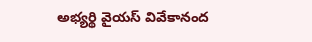అభ్యర్థి వైయస్ వివేకానంద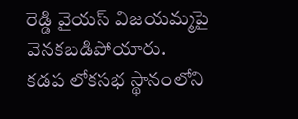రెడ్డి వైయస్ విజయమ్మపై వెనకబడిపోయారు.
కడప లోకసభ స్థానంలోని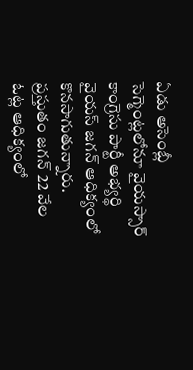ఏడు అసెంబ్లీ సెగ్మెంట్లలోనూ వైయస్సార్ కాంగ్రెసు పార్టీ అభ్యర్థి వైయస్ జగన్ ఆధిక్యంలో కొనసాగుతున్నారు. ప్రస్తుతం జగన్ 22 వేల ఓట్ల ఆధిక్యంలో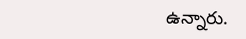ఉన్నారు.